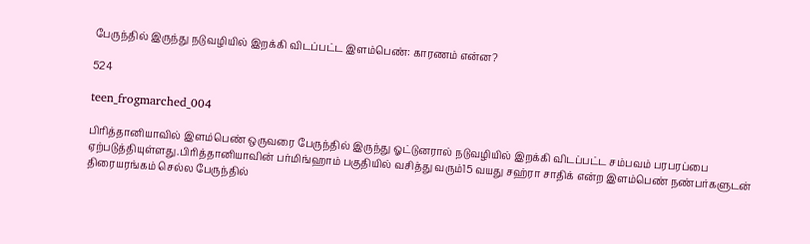பேருந்தில் இருந்து நடுவழியில் இறக்கி விடப்பட்ட இளம்பெண்: காரணம் என்ன?

524

teen_frogmarched_004

பிரித்தானியாவில் இளம்பெண் ஒருவரை பேருந்தில் இருந்து ஓட்டுனரால் நடுவழியில் இறக்கி விடப்பட்ட சம்பவம் பரபரப்பை ஏற்படுத்தியுள்ளது.பிரித்தானியாவின் பர்மிங்ஹாம் பகுதியில் வசித்து வரும்15 வயது சஹ்ரா சாதிக் என்ற இளம்பெண் நண்பர்களுடன் திரையரங்கம் செல்ல பேருந்தில்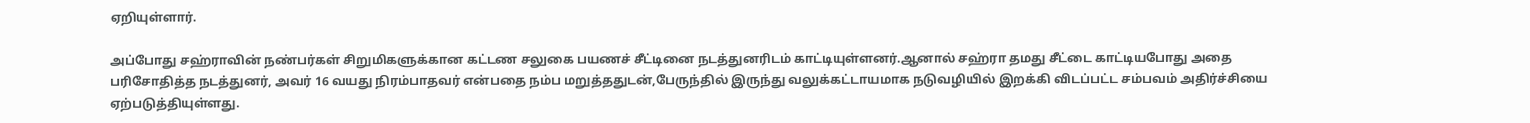ஏறியுள்ளார்.

அப்போது சஹ்ராவின் நண்பர்கள் சிறுமிகளுக்கான கட்டண சலுகை பயணச் சீட்டினை நடத்துனரிடம் காட்டியுள்ளனர்.ஆனால் சஹ்ரா தமது சீட்டை காட்டியபோது அதை பரிசோதித்த நடத்துனர், அவர் 16 வயது நிரம்பாதவர் என்பதை நம்ப மறுத்ததுடன்,பேருந்தில் இருந்து வலுக்கட்டாயமாக நடுவழியில் இறக்கி விடப்பட்ட சம்பவம் அதிர்ச்சியை ஏற்படுத்தியுள்ளது.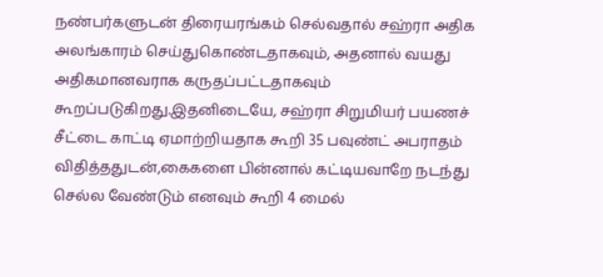நண்பர்களுடன் திரையரங்கம் செல்வதால் சஹ்ரா அதிக அலங்காரம் செய்துகொண்டதாகவும், அதனால் வயது அதிகமானவராக கருதப்பட்டதாகவும் கூறப்படுகிறது.இதனிடையே, சஹ்ரா சிறுமியர் பயணச் சீட்டை காட்டி ஏமாற்றியதாக கூறி 35 பவுண்ட் அபராதம் விதித்ததுடன்,கைகளை பின்னால் கட்டியவாறே நடந்து செல்ல வேண்டும் எனவும் கூறி 4 மைல்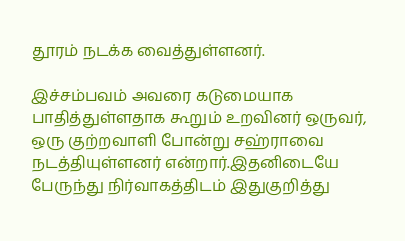தூரம் நடக்க வைத்துள்ளனர்.

இச்சம்பவம் அவரை கடுமையாக பாதித்துள்ளதாக கூறும் உறவினர் ஒருவர், ஒரு குற்றவாளி போன்று சஹ்ராவை நடத்தியுள்ளனர் என்றார்.இதனிடையே பேருந்து நிர்வாகத்திடம் இதுகுறித்து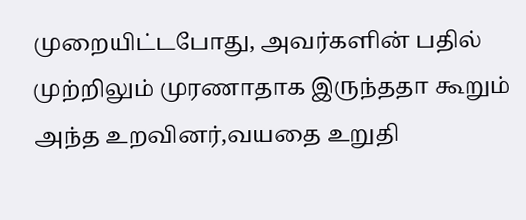முறையிட்டபோது, அவர்களின் பதில் முற்றிலும் முரணாதாக இருந்ததா கூறும் அந்த உறவினர்,வயதை உறுதி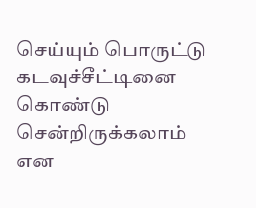செய்யும் பொருட்டு கடவுச்சீட்டினை கொண்டு சென்றிருக்கலாம் என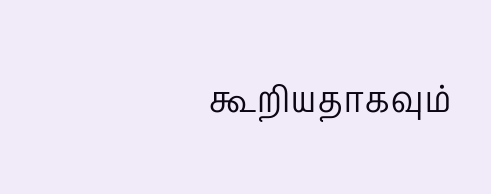கூறியதாகவும்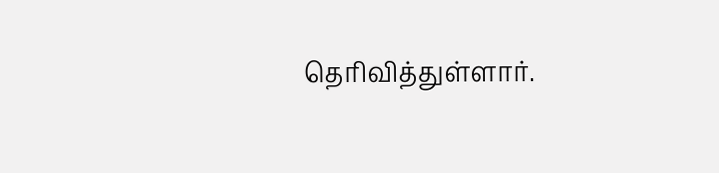தெரிவித்துள்ளார்.